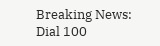Breaking News: Dial 100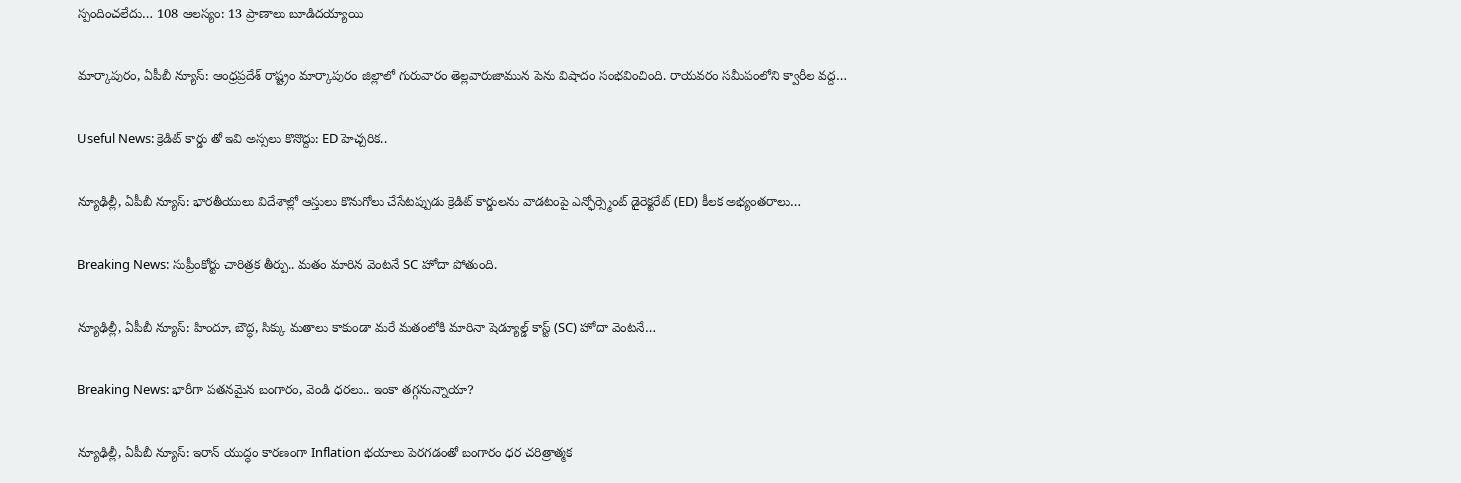స్పందించలేదు… 108 ఆలస్యం: 13 ప్రాణాలు బూడిదయ్యాయి

మార్కాపురం, ఏపీబీ న్యూస్: ఆంధ్రప్రదేశ్ రాష్ట్రం మార్కాపురం జిల్లాలో గురువారం తెల్లవారుజామున పెను విషాదం సంభవించింది. రాయవరం సమీపంలోని క్వారీల వద్ద…

Useful News: క్రెడిట్ కార్డు తో ఇవి అస్సలు కొనొద్దు: ED హెచ్చరిక..

న్యూఢిల్లీ, ఏపీబీ న్యూస్: భారతీయులు విదేశాల్లో ఆస్తులు కొనుగోలు చేసేటప్పుడు క్రెడిట్ కార్డులను వాడటంపై ఎన్ఫోర్స్మెంట్ డైరెక్టరేట్ (ED) కీలక అభ్యంతరాలు…

Breaking News: సుప్రీంకోర్టు చారిత్రక తీర్పు.. మతం మారిన వెంటనే SC హోదా పోతుంది.

న్యూఢిల్లీ, ఏపీబీ న్యూస్: హిందూ, బౌద్ధ, సిక్కు మతాలు కాకుండా మరే మతంలోకి మారినా షెడ్యూల్డ్ కాస్ట్ (SC) హోదా వెంటనే…

Breaking News: భారీగా పతనమైన బంగారం, వెండి ధరలు.. ఇంకా తగ్గనున్నాయా?

న్యూఢిల్లీ, ఏపీబీ న్యూస్: ఇరాన్ యుద్ధం కారణంగా Inflation భయాలు పెరగడంతో బంగారం ధర చరిత్రాత్మక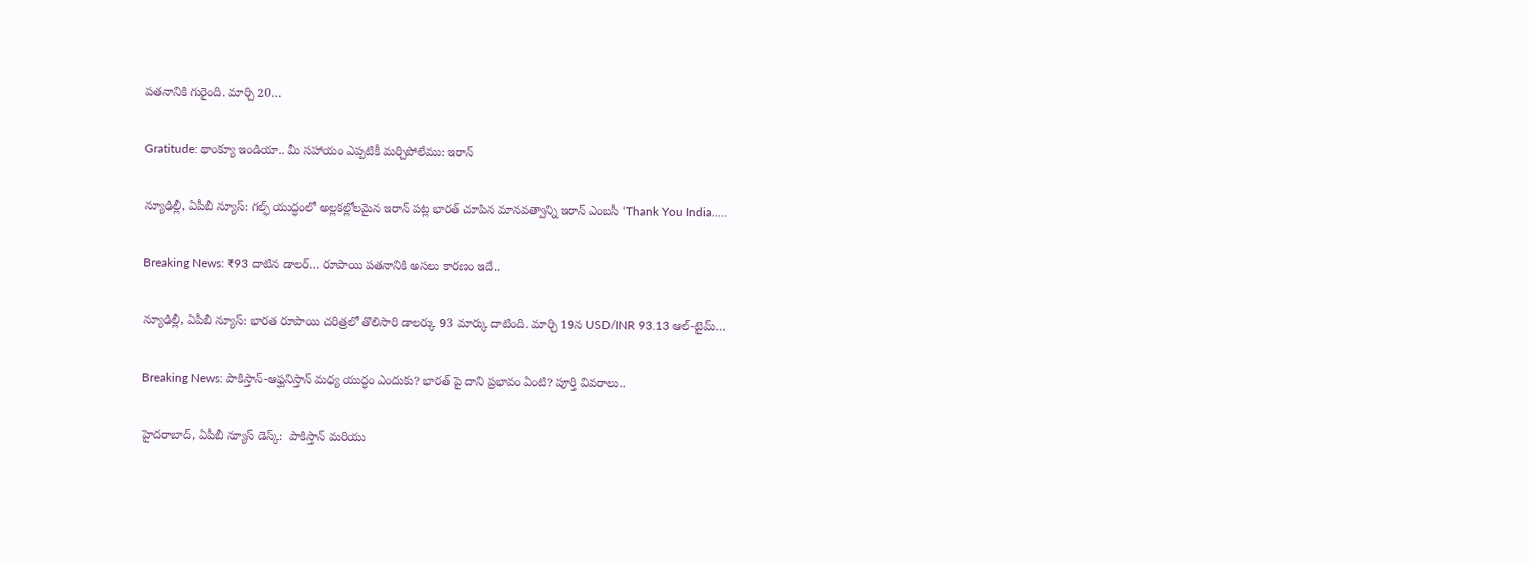పతనానికి గురైంది. మార్చి 20…

Gratitude: థాంక్యూ ఇండియా.. మీ సహాయం ఎప్పటికీ మర్చిపోలేము: ఇరాన్

న్యూఢిల్లీ, ఏపీబీ న్యూస్: గల్ఫ్ యుద్ధంలో అల్లకల్లోలమైన ఇరాన్ పట్ల భారత్ చూపిన మానవత్వాన్ని ఇరాన్ ఎంబసీ ‘Thank You India..…

Breaking News: ₹93 దాటిన డాలర్… రూపాయి పతనానికి అసలు కారణం ఇదే..

న్యూఢిల్లీ, ఏపీబీ న్యూస్: భారత రూపాయి చరిత్రలో తొలిసారి డాలర్కు 93 మార్కు దాటింది. మార్చి 19న USD/INR 93.13 ఆల్-టైమ్…

Breaking News: పాకిస్తాన్-ఆఫ్ఘనిస్తాన్ మధ్య యుద్ధం ఎందుకు? భారత్ పై దాని ప్రభావం ఏంటి? పూర్తి వివరాలు..

హైదరాబాద్, ఏపీబీ న్యూస్ డెస్క్:  పాకిస్తాన్ మరియు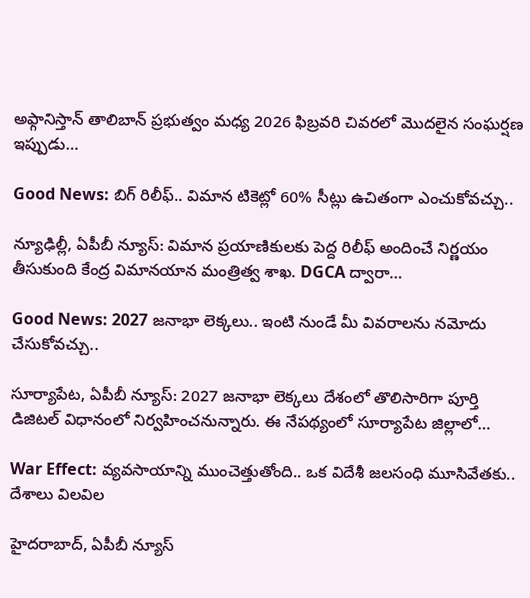అఫ్గానిస్తాన్ తాలిబాన్ ప్రభుత్వం మధ్య 2026 ఫిబ్రవరి చివరలో మొదలైన సంఘర్షణ ఇప్పుడు…

Good News: బిగ్ రిలీఫ్.. విమాన టికెట్లో 60% సీట్లు ఉచితంగా ఎంచుకోవచ్చు..

న్యూఢిల్లీ, ఏపీబీ న్యూస్: విమాన ప్రయాణికులకు పెద్ద రిలీఫ్ అందించే నిర్ణయం తీసుకుంది కేంద్ర విమానయాన మంత్రిత్వ శాఖ. DGCA ద్వారా…

Good News: 2027 జనాభా లెక్కలు.. ఇంటి నుండే మీ వివరాలను నమోదు చేసుకోవచ్చు..

సూర్యాపేట, ఏపీబీ న్యూస్: 2027 జనాభా లెక్కలు దేశంలో తొలిసారిగా పూర్తి డిజిటల్ విధానంలో నిర్వహించనున్నారు. ఈ నేపథ్యంలో సూర్యాపేట జిల్లాలో…

War Effect: వ్యవసాయాన్ని ముంచెత్తుతోంది.. ఒక విదేశీ జలసంధి మూసివేతకు.. దేశాలు విలవిల

హైదరాబాద్, ఏపీబీ న్యూస్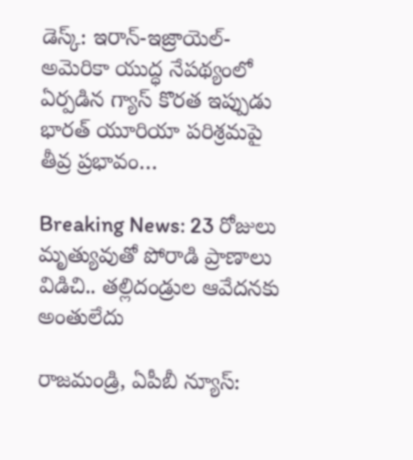డెస్క్: ఇరాన్-ఇజ్రాయెల్-అమెరికా యుద్ధ నేపథ్యంలో ఏర్పడిన గ్యాస్ కొరత ఇప్పుడు భారత్ యూరియా పరిశ్రమపై తీవ్ర ప్రభావం…

Breaking News: 23 రోజులు మృత్యువుతో పోరాడి ప్రాణాలు విడిచి.. తల్లిదండ్రుల ఆవేదనకు అంతులేదు

రాజమండ్రి, ఏపీబీ న్యూస్: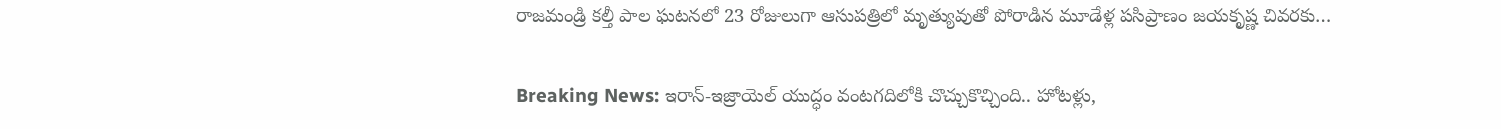రాజమండ్రి కల్తీ పాల ఘటనలో 23 రోజులుగా ఆసుపత్రిలో మృత్యువుతో పోరాడిన మూడేళ్ల పసిప్రాణం జయకృష్ణ చివరకు…

Breaking News: ఇరాన్-ఇజ్రాయెల్ యుద్ధం వంటగదిలోకి చొచ్చుకొచ్చింది.. హోటళ్లు,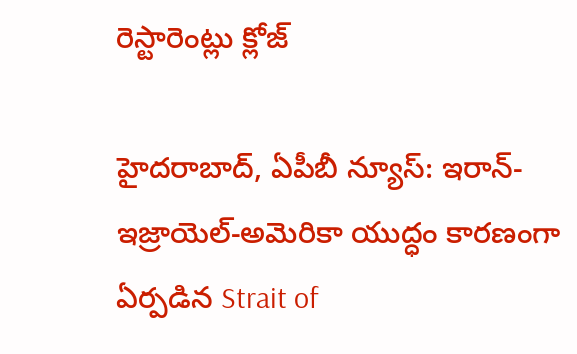రెస్టారెంట్లు క్లోజ్

హైదరాబాద్, ఏపీబీ న్యూస్: ఇరాన్-ఇజ్రాయెల్-అమెరికా యుద్ధం కారణంగా ఏర్పడిన Strait of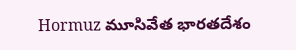Hormuz మూసివేత భారతదేశం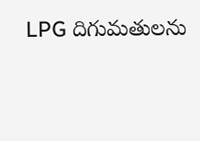LPG దిగుమతులను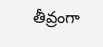తీవ్రంగా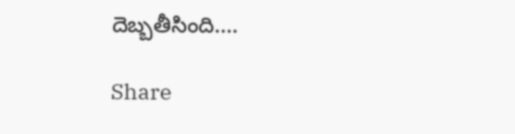దెబ్బతీసింది.…

Share